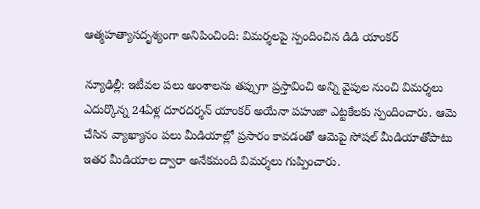ఆత్మహత్యాసదృశ్యంగా అనిపించింది: విమర్శలపై స్పందించిన డిడి యాంకర్

న్యూఢిల్లీ: ఇటీవల పలు అంశాలను తప్పుగా ప్రస్తావించి అన్ని వైపుల నుంచి విమర్శలు ఎదుర్కొన్న 24ఏళ్ల దూరదర్శన్ యాంకర్ అయేనా పహుజా ఎట్టకేలకు స్పందించారు. ఆమె చేసిన వ్యాఖ్యానం పలు మీడియాల్లో ప్రసారం కావడంతో ఆమెపై సోషల్ మీడియాతోపాటు ఇతర మీడియాల ద్వారా అనేకమంది విమర్శలు గుప్పించారు.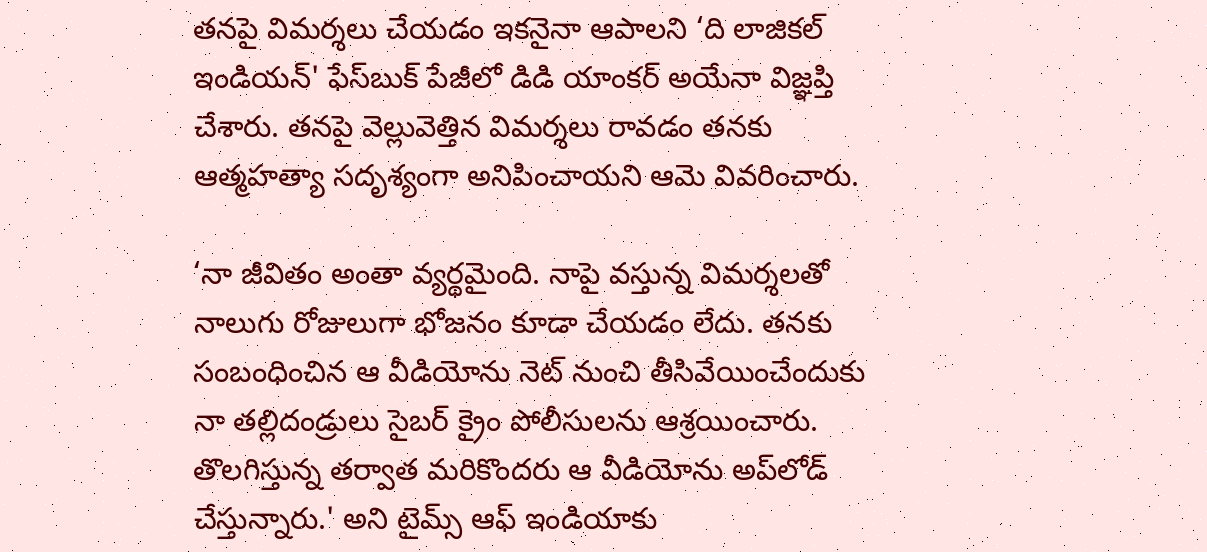తనపై విమర్శలు చేయడం ఇకనైనా ఆపాలని ‘ది లాజికల్ ఇండియన్' ఫేస్‌బుక్ పేజీలో డిడి యాంకర్ అయేనా విజ్ఞప్తి చేశారు. తనపై వెల్లువెత్తిన విమర్శలు రావడం తనకు ఆత్మహత్యా సదృశ్యంగా అనిపించాయని ఆమె వివరించారు.

‘నా జీవితం అంతా వ్యర్థమైంది. నాపై వస్తున్న విమర్శలతో నాలుగు రోజులుగా భోజనం కూడా చేయడం లేదు. తనకు సంబంధించిన ఆ వీడియోను నెట్ నుంచి తీసివేయించేందుకు నా తల్లిదండ్రులు సైబర్ క్రైం పోలీసులను ఆశ్రయించారు. తొలగిస్తున్న తర్వాత మరికొందరు ఆ వీడియోను అప్‌లోడ్ చేస్తున్నారు.' అని టైమ్స్ ఆఫ్ ఇండియాకు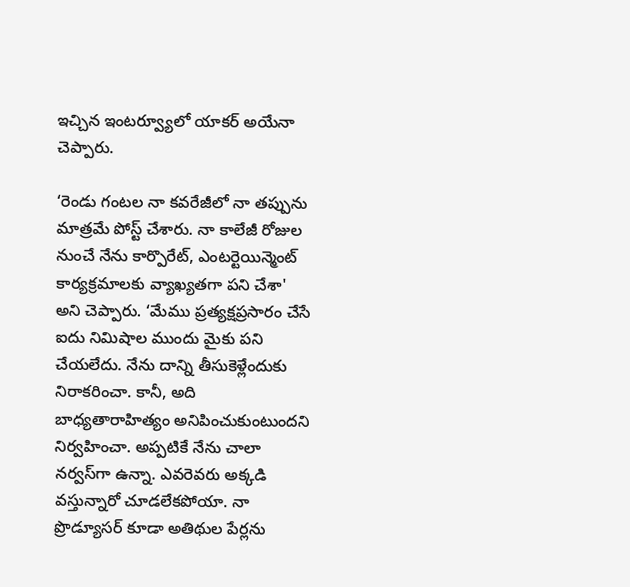ఇచ్చిన ఇంటర్వ్యూలో యాకర్ అయేనా చెప్పారు.

‘రెండు గంటల నా కవరేజీలో నా తప్పును మాత్రమే పోస్ట్ చేశారు. నా కాలేజీ రోజుల నుంచే నేను కార్పొరేట్, ఎంటర్టెయిన్మెంట్ కార్యక్రమాలకు వ్యాఖ్యతగా పని చేశా' అని చెప్పారు. ‘మేము ప్రత్యక్షప్రసారం చేసే ఐదు నిమిషాల ముందు మైకు పని చేయలేదు. నేను దాన్ని తీసుకెళ్లేందుకు నిరాకరించా. కానీ, అది బాధ్యతారాహిత్యం అనిపించుకుంటుందని నిర్వహించా. అప్పటికే నేను చాలా నర్వస్‌గా ఉన్నా. ఎవరెవరు అక్కడి వస్తున్నారో చూడలేకపోయా. నా ప్రొడ్యూసర్ కూడా అతిథుల పేర్లను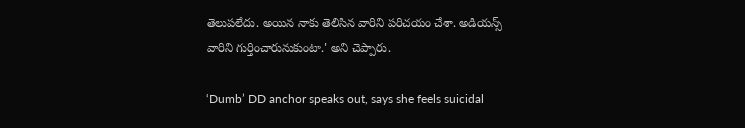తెలుపలేదు. అయిన నాకు తెలిసిన వారిని పరిచయం చేశా. అడియన్స్ వారిని గుర్తించారునుకుంటా.' అని చెప్పారు.

‘Dumb’ DD anchor speaks out, says she feels suicidal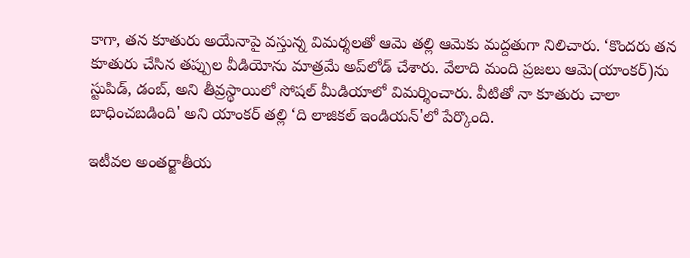కాగా, తన కూతురు అయేనాపై వస్తున్న విమర్శలతో ఆమె తల్లి ఆమెకు మద్దతుగా నిలిచారు. ‘కొందరు తన కూతురు చేసిన తప్పుల వీడియోను మాత్రమే అప్‌లోడ్ చేశారు. వేలాది మంది ప్రజలు ఆమె(యాంకర్)ను స్టుపిడ్, డంబ్, అని తీవ్రస్థాయిలో సోషల్ మీడియాలో విమర్శించారు. వీటితో నా కూతురు చాలా బాధించబడింది' అని యాంకర్ తల్లి ‘ది లాజికల్ ఇండియన్'లో పేర్కొంది.

ఇటీవల అంతర్జాతీయ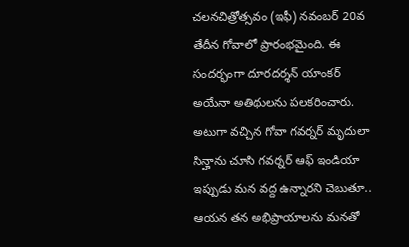చలనచిత్రోత్సవం (ఇఫీ) నవంబర్ 20వ తేదీన గోవాలో ప్రారంభమైంది. ఈ సందర్భంగా దూరదర్శన్ యాంకర్ అయేనా అతిథులను పలకరించారు. అటుగా వచ్చిన గోవా గవర్నర్ మృదులా సిన్హాను చూసి గవర్నర్ ఆఫ్ ఇండియా ఇప్పుడు మన వద్ద ఉన్నారని చెబుతూ.. ఆయన తన అభిప్రాయాలను మనతో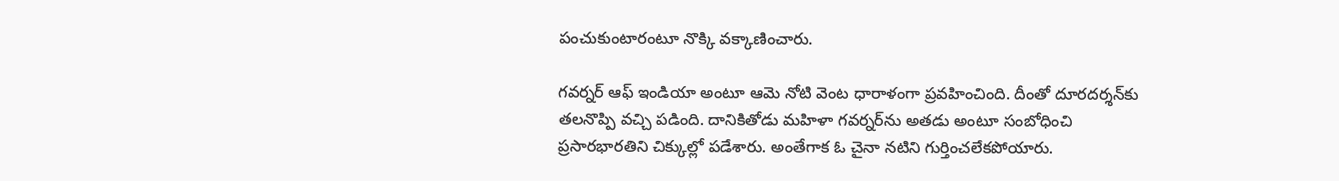పంచుకుంటారంటూ నొక్కి వక్కాణించారు.

గవర్నర్ ఆఫ్ ఇండియా అంటూ ఆమె నోటి వెంట ధారాళంగా ప్రవహించింది. దీంతో దూరదర్శన్‌కు తలనొప్పి వచ్చి పడింది. దానికితోడు మహిళా గవర్నర్‌ను అతడు అంటూ సంబోధించి ప్రసారభారతిని చిక్కుల్లో పడేశారు. అంతేగాక ఓ చైనా నటిని గుర్తించలేకపోయారు.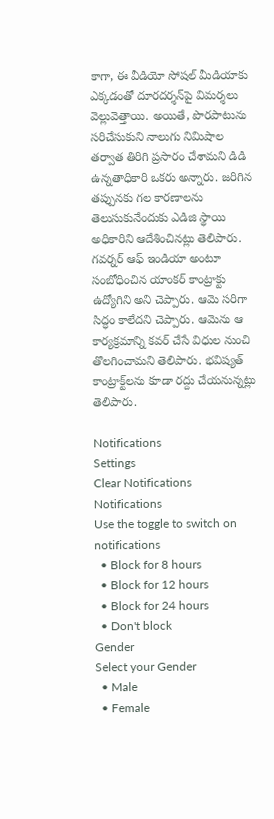కాగా, ఈ వీడియో సోషల్ మీడియాకు ఎక్కడంతో దూరదర్శన్‌పై విమర్శలు వెల్లువెత్తాయి. అయితే, పొరపాటును సరిచేసుకుని నాలుగు నిమిషాల తర్వాత తిరిగి ప్రసారం చేశామని డిడి ఉన్నతాధికారి ఒకరు అన్నారు. జరిగిన తప్పునకు గల కారణాలను తెలుసుకునేందుకు ఎడిజి స్థాయి అధికారిని ఆదేశించినట్లు తెలిపారు. గవర్నర్ ఆఫ్ ఇండియా అంటూ సంబోధించిన యాంకర్ కాంట్రాక్టు ఉద్యోగిని అని చెప్పారు. ఆమె సరిగా సిద్ధం కాలేదని చెప్పారు. ఆమెను ఆ కార్యక్రమాన్ని కవర్ చేసే విధుల నుంచి తొలగించామని తెలిపారు. భవిష్యత్ కాంట్రాక్ట్‌లను కూడా రద్దు చేయనున్నట్లు తెలిపారు.

Notifications
Settings
Clear Notifications
Notifications
Use the toggle to switch on notifications
  • Block for 8 hours
  • Block for 12 hours
  • Block for 24 hours
  • Don't block
Gender
Select your Gender
  • Male
  • Female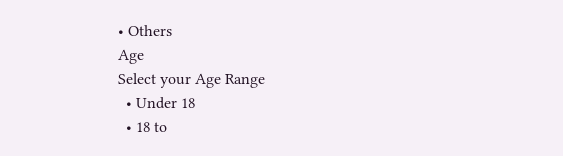• Others
Age
Select your Age Range
  • Under 18
  • 18 to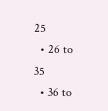25
  • 26 to 35
  • 36 to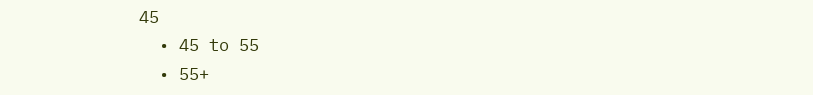45
  • 45 to 55
  • 55+